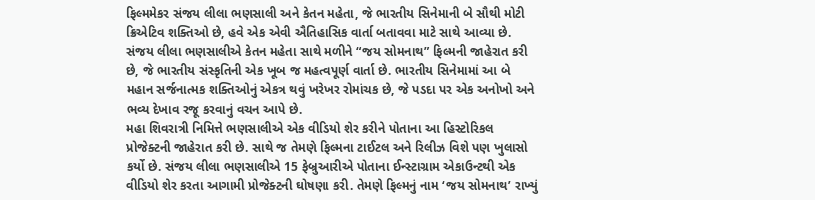ફિલ્મમેકર સંજય લીલા ભણસાલી અને કેતન મહેતા, જે ભારતીય સિનેમાની બે સૌથી મોટી ક્રિએટિવ શક્તિઓ છે, હવે એક એવી ઐતિહાસિક વાર્તા બતાવવા માટે સાથે આવ્યા છે. સંજય લીલા ભણસાલીએ કેતન મહેતા સાથે મળીને “જય સોમનાથ” ફિલ્મની જાહેરાત કરી છે, જે ભારતીય સંસ્કૃતિની એક ખૂબ જ મહત્વપૂર્ણ વાર્તા છે. ભારતીય સિનેમામાં આ બે મહાન સર્જનાત્મક શક્તિઓનું એકત્ર થવું ખરેખર રોમાંચક છે, જે પડદા પર એક અનોખો અને ભવ્ય દેખાવ રજૂ કરવાનું વચન આપે છે.
મહા શિવરાત્રી નિમિત્તે ભણસાલીએ એક વીડિયો શેર કરીને પોતાના આ હિસ્ટોરિકલ પ્રોજેક્ટની જાહેરાત કરી છે. સાથે જ તેમણે ફિલ્મના ટાઈટલ અને રિલીઝ વિશે પણ ખુલાસો કર્યો છે. સંજય લીલા ભણસાલીએ 15 ફેબ્રુઆરીએ પોતાના ઈન્સ્ટાગ્રામ એકાઉન્ટથી એક વીડિયો શેર કરતા આગામી પ્રોજેક્ટની ઘોષણા કરી. તેમણે ફિલ્મનું નામ ‘જય સોમનાથ’ રાખ્યું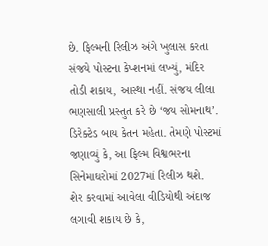છે. ફિલ્મની રિલીઝ અંગે ખુલાસ કરતા સંજયે પોસ્ટના કેપ્શનમાં લખ્યું, મંદિર તોડી શકાય, આસ્થા નહીં. સંજય લીલા ભણસાલી પ્રસ્તુત કરે છે ‘જય સોમનાથ’. ડિરેક્ટેડ બાય કેતન મહેતા. તેમણે પોસ્ટમાં જણાવ્યું કે, આ ફિલ્મ વિશ્વભરના સિનેમાઘરોમાં 2027માં રિલીઝ થશે.
શેર કરવામાં આવેલા વીડિયોથી અંદાજ લગાવી શકાય છે કે,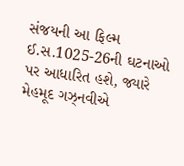સંજયની આ ફિલ્મ ઈ.સ.1025-26ની ઘટનાઓ પર આધારિત હશે, જ્યારે મેહમૂદ ગઝ્નવીએ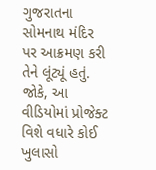ગુજરાતના સોમનાથ મંદિર પર આક્રમણ કરી તેને લૂંટ્યૂં હતું. જોકે, આ વીડિયોમાં પ્રોજેક્ટ વિશે વધારે કોઈ ખુલાસો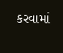કરવામાં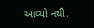આવ્યો નથી.